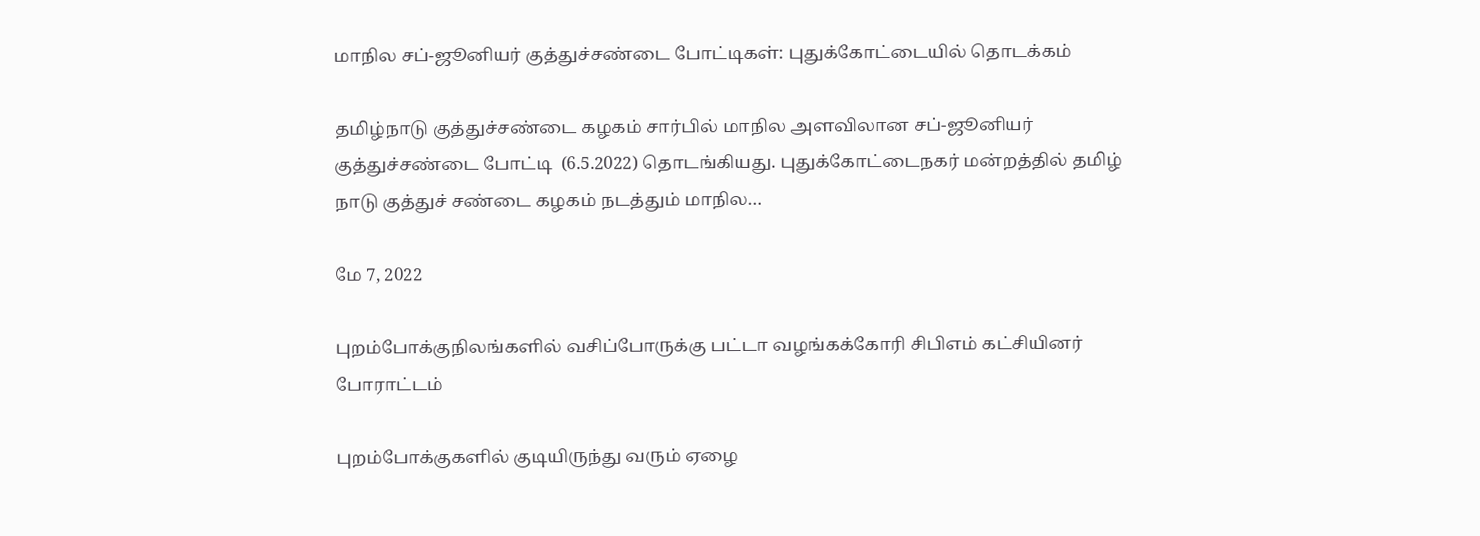மாநில சப்-ஜூனியர் குத்துச்சண்டை போட்டிகள்: புதுக்கோட்டையில் தொடக்கம்

தமிழ்நாடு குத்துச்சண்டை கழகம் சார்பில் மாநில அளவிலான சப்-ஜூனியர் குத்துச்சண்டை போட்டி  (6.5.2022) தொடங்கியது. புதுக்கோட்டைநகர் மன்றத்தில் தமிழ் நாடு குத்துச் சண்டை கழகம் நடத்தும் மாநில…

மே 7, 2022

புறம்போக்குநிலங்களில் வசிப்போருக்கு பட்டா வழங்கக்கோரி சிபிஎம் கட்சியினர் போராட்டம்

புறம்போக்குகளில் குடியிருந்து வரும் ஏழை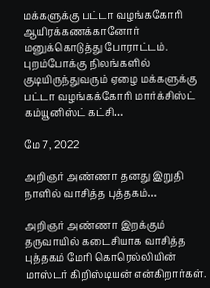மக்களுக்கு பட்டா வழங்ககோரி ஆயிரக்கணக்கானோர் மனுக்கொடுத்து போராட்டம்.  புறம்போக்கு நிலங்களில் குடியிருந்துவரும் ஏழை மக்களுக்கு பட்டா வழங்கக்கோரி மார்க்சிஸ்ட் கம்யூனிஸ்ட் கட்சி…

மே 7, 2022

அறிஞர் அண்ணா தனது இறுதி நாளில் வாசித்த புத்தகம்…

அறிஞர் அண்ணா இறக்கும் தருவாயில் கடைசியாக வாசித்த புத்தகம் மேரி கொரெல்லியின் மாஸ்டர் கிறிஸ்டியன் என்கிறார்கள்.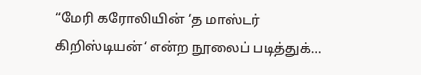“மேரி கரோலியின் ‘த மாஸ்டர் கிறிஸ்டியன்‘ என்ற நூலைப் படித்துக்…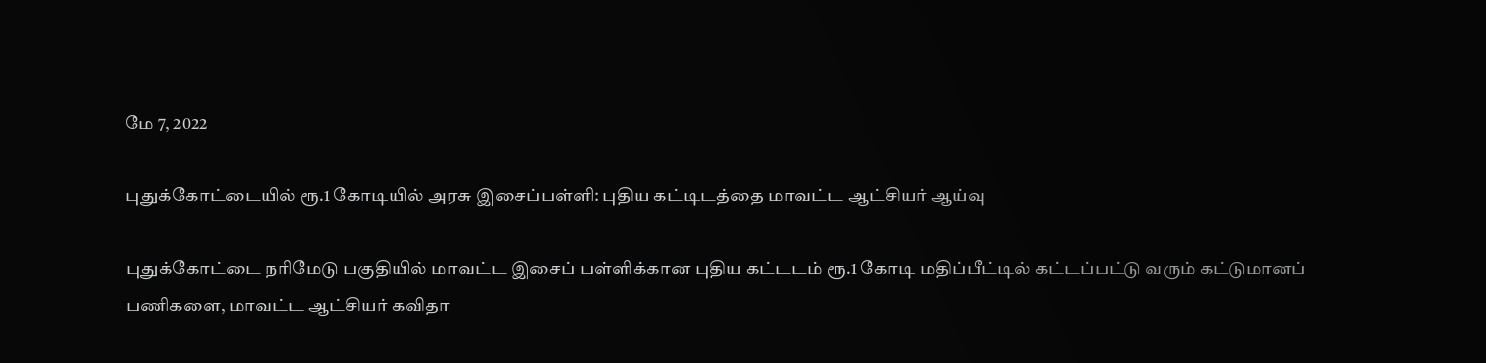மே 7, 2022

புதுக்கோட்டையில் ரூ.1 கோடியில் அரசு இசைப்பள்ளி: புதிய கட்டிடத்தை மாவட்ட ஆட்சியர் ஆய்வு

புதுக்கோட்டை நரிமேடு பகுதியில் மாவட்ட இசைப் பள்ளிக்கான புதிய கட்டடம் ரூ.1 கோடி மதிப்பீட்டில் கட்டப்பட்டு வரும் கட்டுமானப் பணிகளை, மாவட்ட ஆட்சியர் கவிதா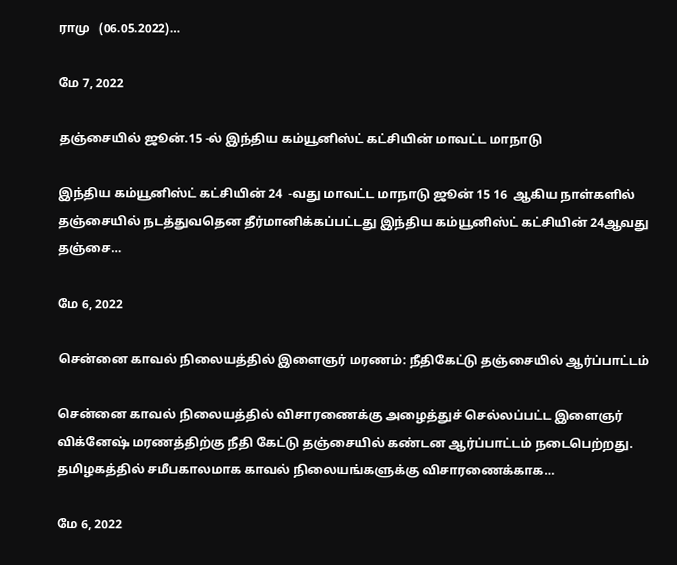ராமு   (06.05.2022)…

மே 7, 2022

தஞ்சையில் ஜூன்.15 -ல் இந்திய கம்யூனிஸ்ட் கட்சியின் மாவட்ட மாநாடு

இந்திய கம்யூனிஸ்ட் கட்சியின் 24  -வது மாவட்ட மாநாடு ஜூன் 15 16  ஆகிய நாள்களில் தஞ்சையில் நடத்துவதென தீர்மானிக்கப்பட்டது இந்திய கம்யூனிஸ்ட் கட்சியின் 24ஆவது தஞ்சை…

மே 6, 2022

சென்னை காவல் நிலையத்தில் இளைஞர் மரணம்: நீதிகேட்டு தஞ்சையில் ஆர்ப்பாட்டம்

சென்னை காவல் நிலையத்தில் விசாரணைக்கு அழைத்துச் செல்லப்பட்ட இளைஞர் விக்னேஷ் மரணத்திற்கு நீதி கேட்டு தஞ்சையில் கண்டன ஆர்ப்பாட்டம் நடைபெற்றது. தமிழகத்தில் சமீபகாலமாக காவல் நிலையங்களுக்கு விசாரணைக்காக…

மே 6, 2022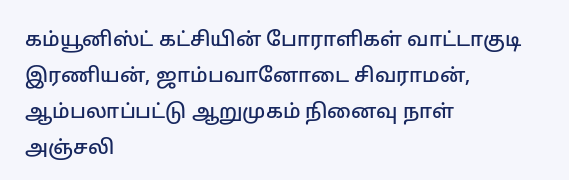கம்யூனிஸ்ட் கட்சியின் போராளிகள் வாட்டாகுடி இரணியன், ஜாம்பவானோடை சிவராமன், ஆம்பலாப்பட்டு ஆறுமுகம் நினைவு நாள் அஞ்சலி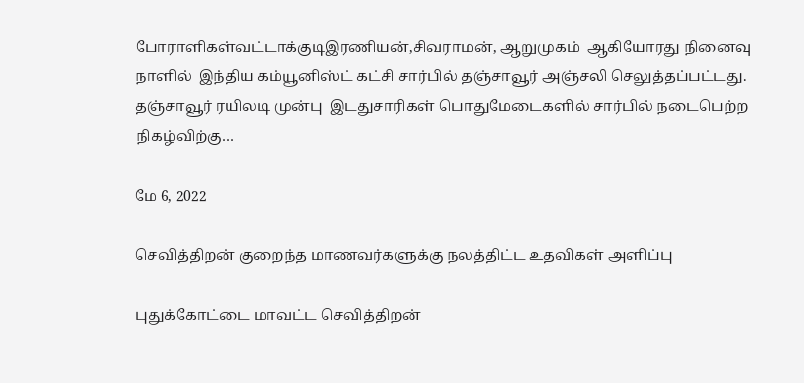போராளிகள்வட்டாக்குடிஇரணியன்,சிவராமன், ஆறுமுகம்  ஆகியோரது நினைவு நாளில்  இந்திய கம்யூனிஸ்ட் கட்சி சார்பில் தஞ்சாவூர் அஞ்சலி செலுத்தப்பட்டது. தஞ்சாவூர் ரயிலடி முன்பு  இடதுசாரிகள் பொதுமேடைகளில் சார்பில் நடைபெற்ற நிகழ்விற்கு…

மே 6, 2022

செவித்திறன் குறைந்த மாணவர்களுக்கு நலத்திட்ட உதவிகள் அளிப்பு

புதுக்கோட்டை மாவட்ட செவித்திறன்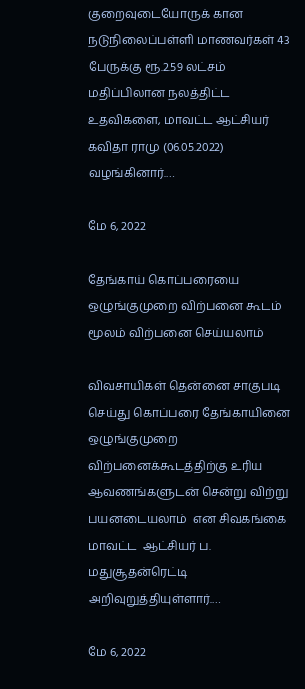குறைவுடையோருக் கான நடுநிலைப்பள்ளி மாணவர்கள் 43 பேருக்கு ரூ.2.59 லட்சம் மதிப்பிலான நலத்திட்ட உதவிகளை, மாவட்ட ஆட்சியர் கவிதா ராமு (06.05.2022) வழங்கினார்.…

மே 6, 2022

தேங்காய் கொப்பரையை ஒழுங்குமுறை விற்பனை கூடம் மூலம் விற்பனை செய்யலாம்

விவசாயிகள் தென்னை சாகுபடி செய்து கொப்பரை தேங்காயினை ஒழுங்குமுறை விற்பனைக்கூடத்திற்கு உரிய ஆவணங்களுடன் சென்று விற்று பயனடையலாம்  என சிவகங்கை மாவட்ட  ஆட்சியர் ப. மதுசூதன்ரெட்டி அறிவுறுத்தியுள்ளார்.…

மே 6, 2022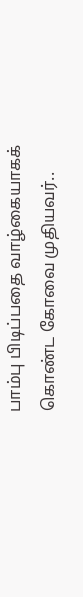பாம்பு பிடிப்பதை வாழ்கையாகக் கொண்ட கோவை முதியவர்..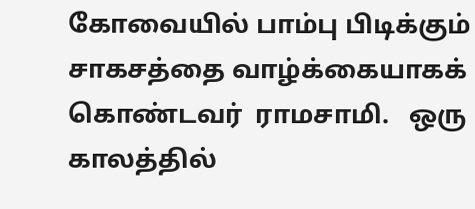கோவையில் பாம்பு பிடிக்கும் சாகசத்தை வாழ்க்கையாகக் கொண்டவர்  ராமசாமி.   ஒரு காலத்தில்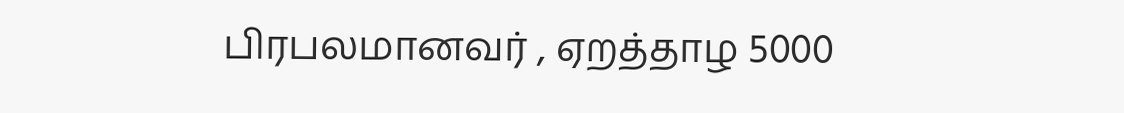பிரபலமானவர் , ஏறத்தாழ 5000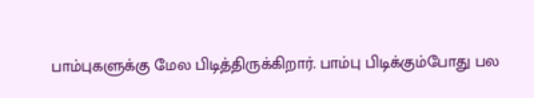பாம்புகளுக்கு மேல பிடித்திருக்கிறார். பாம்பு பிடிக்கும்போது பல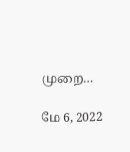முறை…

மே 6, 2022